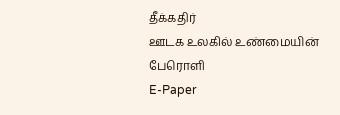தீக்கதிர்
ஊடக உலகில் உண்மையின் பேரொளி
E-Paper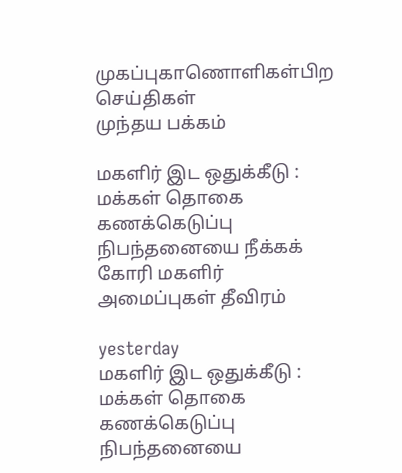முகப்புகாணொளிகள்பிற செய்திகள்
முந்தய பக்கம்

மகளிர் இட ஒதுக்கீடு : மக்கள் தொகை கணக்கெடுப்பு நிபந்தனையை நீக்கக் கோரி மகளிர் அமைப்புகள் தீவிரம்

yesterday
மகளிர் இட ஒதுக்கீடு : மக்கள் தொகை கணக்கெடுப்பு நிபந்தனையை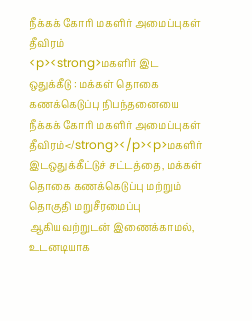நீக்கக் கோரி மகளிர் அமைப்புகள் தீவிரம்
<p><strong>மகளிர் இட ஒதுக்கீடு : மக்கள் தொகை கணக்கெடுப்பு நிபந்தனையை நீக்கக் கோரி மகளிர் அமைப்புகள் தீவிரம்</strong></p><p>மகளிர் இடஒதுக்கீட்டுச் சட்டத்தை, மக்கள் தொகை கணக்கெடுப்பு மற்றும் தொகுதி மறுசீரமைப்பு ஆகியவற்றுடன் இணைக்காமல், உடனடியாக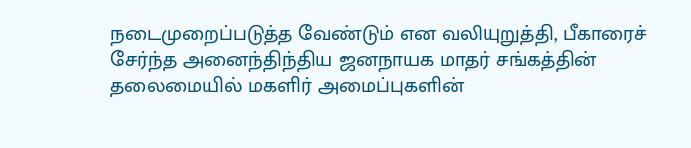நடைமுறைப்படுத்த வேண்டும் என வலியுறுத்தி, பீகாரைச் சேர்ந்த அனைந்திந்திய ஜனநாயக மாதர் சங்கத்தின் தலைமையில் மகளிர் அமைப்புகளின்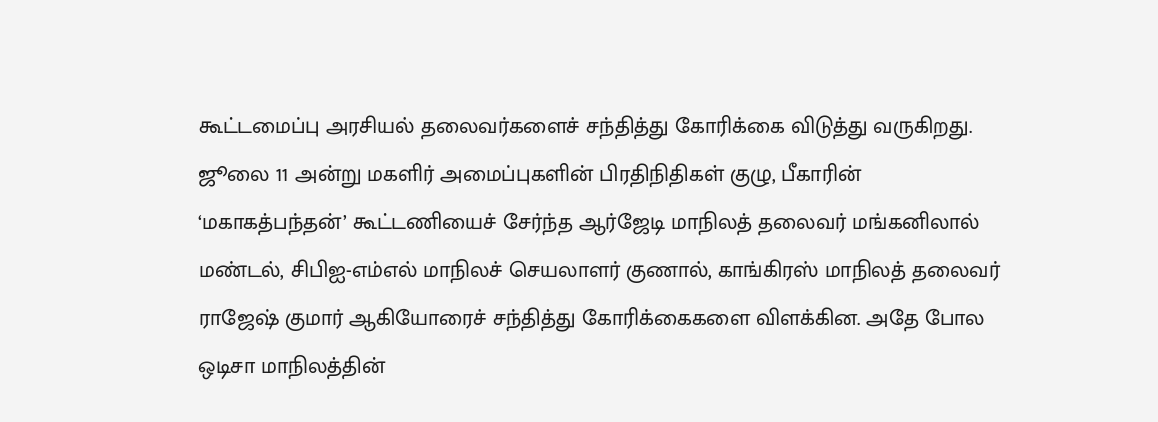கூட்டமைப்பு அரசியல் தலைவர்களைச் சந்தித்து கோரிக்கை விடுத்து வருகிறது. ஜூலை 11 அன்று மகளிர் அமைப்புகளின் பிரதிநிதிகள் குழு, பீகாரின் ‘மகாகத்பந்தன்’ கூட்டணியைச் சேர்ந்த ஆர்ஜேடி மாநிலத் தலைவர் மங்கனிலால் மண்டல், சிபிஐ-எம்எல் மாநிலச் செயலாளர் குணால், காங்கிரஸ் மாநிலத் தலைவர் ராஜேஷ் குமார் ஆகியோரைச் சந்தித்து கோரிக்கைகளை விளக்கின. அதே போல ஒடிசா மாநிலத்தின்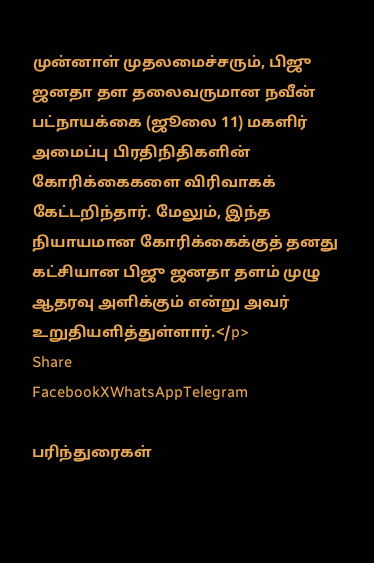முன்னாள் முதலமைச்சரும், பிஜு ஜனதா தள தலைவருமான நவீன் பட்நாயக்கை (ஜூலை 11) மகளிர் அமைப்பு பிரதிநிதிகளின் கோரிக்கைகளை விரிவாகக் கேட்டறிந்தார். மேலும், இந்த நியாயமான கோரிக்கைக்குத் தனது கட்சியான பிஜு ஜனதா தளம் முழு ஆதரவு அளிக்கும் என்று அவர் உறுதியளித்துள்ளார்.</p>
Share
FacebookXWhatsAppTelegram

பரிந்துரைகள்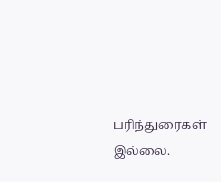பரிந்துரைகள் இல்லை.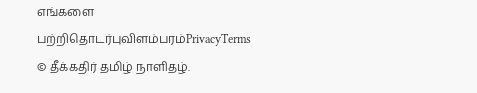எங்களை பற்றிதொடர்புவிளம்பரம்PrivacyTerms
© தீக்கதிர் தமிழ் நாளிதழ்.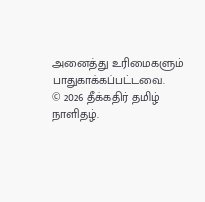அனைத்து உரிமைகளும் பாதுகாக்கப்பட்டவை.
© 2026 தீக்கதிர் தமிழ் நாளிதழ்.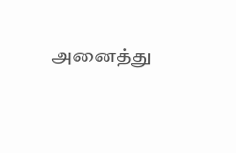அனைத்து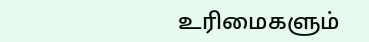உரிமைகளும்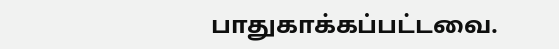பாதுகாக்கப்பட்டவை.